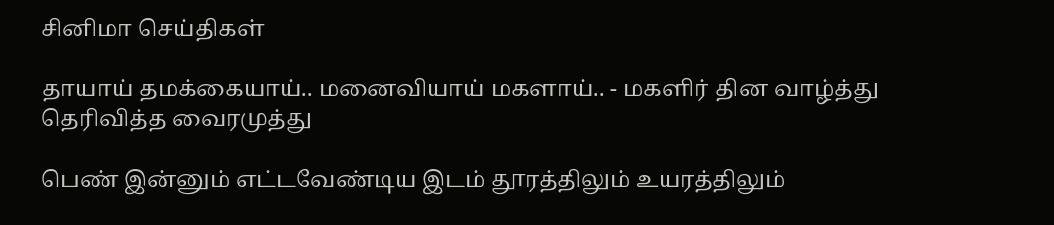சினிமா செய்திகள்

தாயாய் தமக்கையாய்.. மனைவியாய் மகளாய்.. - மகளிர் தின வாழ்த்து தெரிவித்த வைரமுத்து

பெண் இன்னும் எட்டவேண்டிய இடம் தூரத்திலும் உயரத்திலும்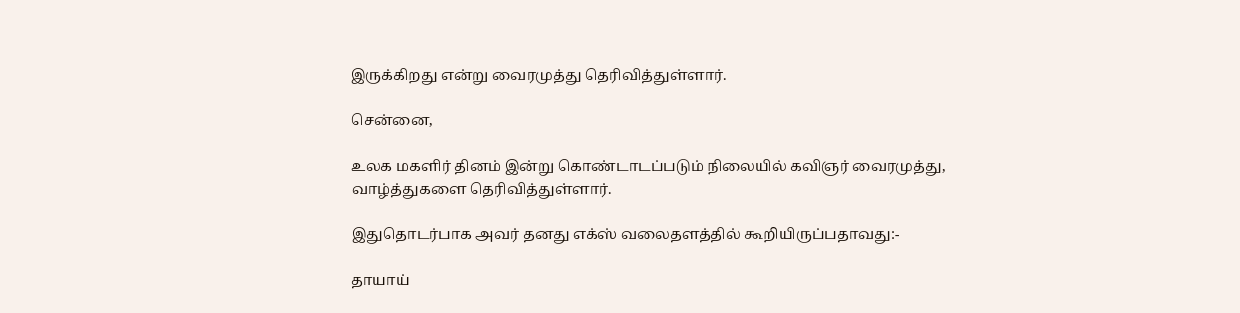இருக்கிறது என்று வைரமுத்து தெரிவித்துள்ளார்.

சென்னை,

உலக மகளிர் தினம் இன்று கொண்டாடப்படும் நிலையில் கவிஞர் வைரமுத்து, வாழ்த்துகளை தெரிவித்துள்ளார்.

இதுதொடர்பாக அவர் தனது எக்ஸ் வலைதளத்தில் கூறியிருப்பதாவது:-

தாயாய்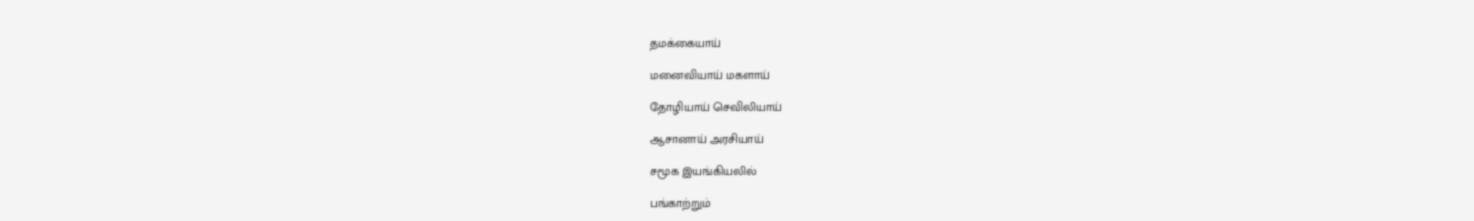தமக்கையாய்

மனைவியாய் மகளாய்

தோழியாய் செவிலியாய்

ஆசானாய் அரசியாய்

சமூக இயங்கியலில்

பங்காற்றும்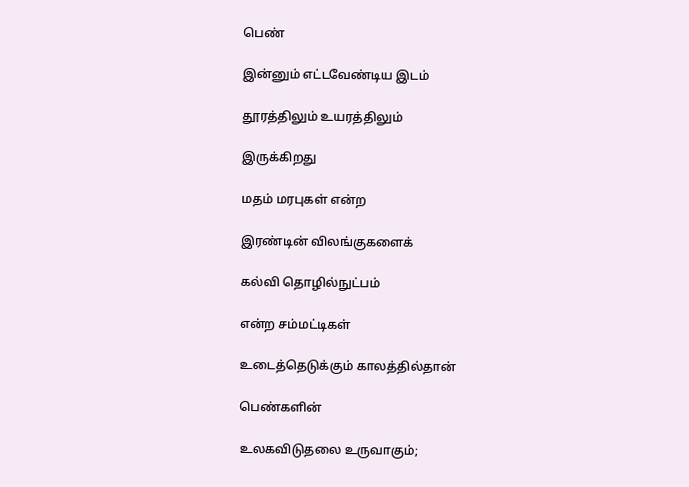பெண்

இன்னும் எட்டவேண்டிய இடம்

தூரத்திலும் உயரத்திலும்

இருக்கிறது

மதம் மரபுகள் என்ற

இரண்டின் விலங்குகளைக்

கல்வி தொழில்நுட்பம்

என்ற சம்மட்டிகள்

உடைத்தெடுக்கும் காலத்தில்தான்

பெண்களின்

உலகவிடுதலை உருவாகும்;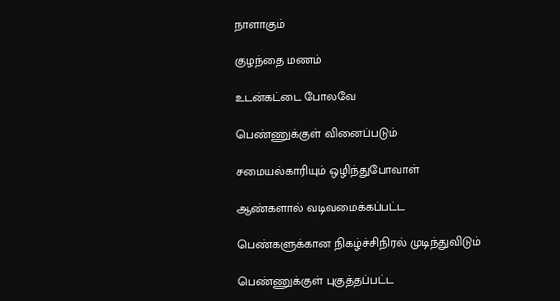நாளாகும்

குழந்தை மணம்

உடன்கட்டை போலவே

பெண்ணுக்குள் வினைப்படும்

சமையல்காரியும் ஒழிந்துபோவாள்

ஆண்களால் வடிவமைக்கப்பட்ட

பெண்களுக்கான நிகழ்ச்சிநிரல் முடிந்துவிடும்

பெண்ணுக்குள் புகுத்தப்பட்ட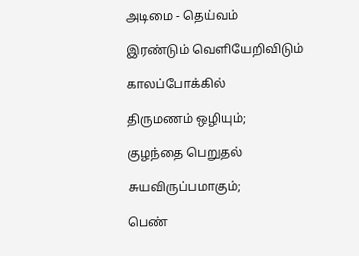அடிமை - தெய்வம்

இரண்டும் வெளியேறிவிடும்

காலப்போக்கில்

திருமணம் ஒழியும்;

குழந்தை பெறுதல்

சுயவிருப்பமாகும்;

பெண்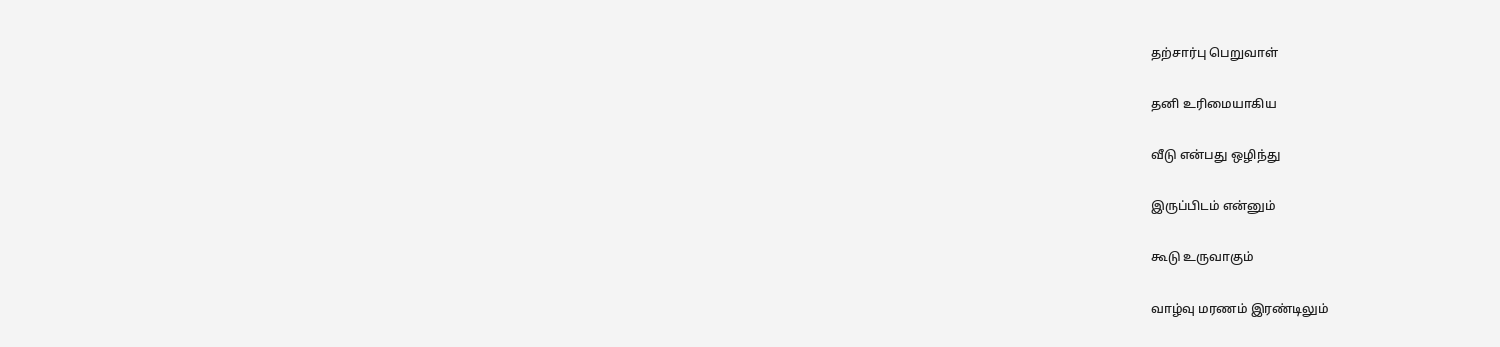தற்சார்பு பெறுவாள்

தனி உரிமையாகிய

வீடு என்பது ஒழிந்து

இருப்பிடம் என்னும்

கூடு உருவாகும்

வாழ்வு மரணம் இரண்டிலும்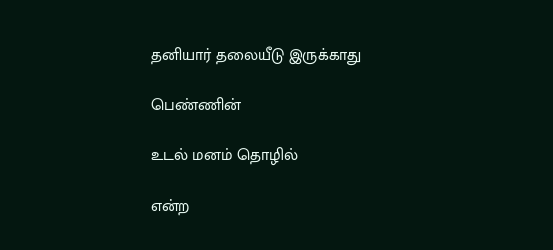தனியார் தலையீடு இருக்காது

பெண்ணின்

உடல் மனம் தொழில்

என்ற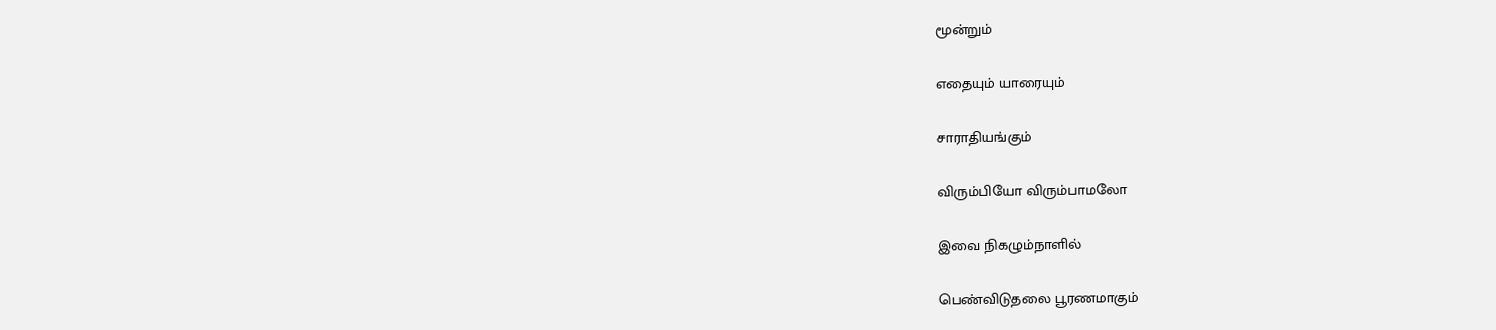மூன்றும்

எதையும் யாரையும்

சாராதியங்கும்

விரும்பியோ விரும்பாமலோ

இவை நிகழும்நாளில்

பெண்விடுதலை பூரணமாகும்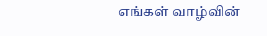எங்கள் வாழ்வின்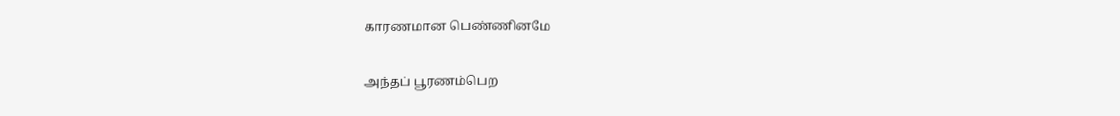காரணமான பெண்ணினமே

அந்தப் பூரணம்பெற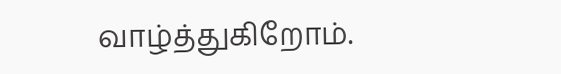வாழ்த்துகிறோம்.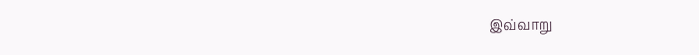இவ்வாறு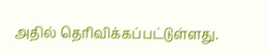அதில் தெரிவிக்கப்பட்டுள்ளது.